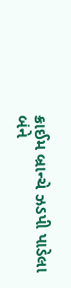ક્રાઈમ બ્રાન્ચે ઝડપી પાડેલા બંને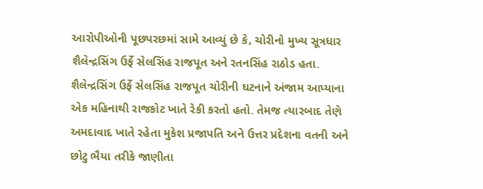આરોપીઓની પૂછપરછમાં સામે આવ્યું છે કે, ચોરીનો મુખ્ય સૂત્રધાર શૈલેન્દ્રસિંગ ઉર્ફે સેલસિંહ રાજપૂત અને રતનસિંહ રાઠોડ હતા. શૈલેન્દ્રસિંગ ઉર્ફે સેલસિંહ રાજપૂત ચોરીની ઘટનાને અંજામ આપ્યાના એક મહિનાથી રાજકોટ ખાતે રેકી કરતો હતો. તેમજ ત્યારબાદ તેણે અમદાવાદ ખાતે રહેતા મુકેશ પ્રજાપતિ અને ઉત્તર પ્રદેશના વતની અને છોટુ ભૈયા તરીકે જાણીતા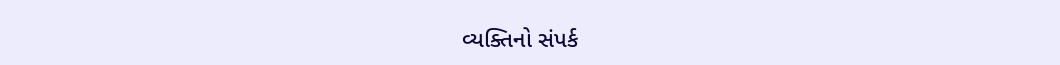વ્યક્તિનો સંપર્ક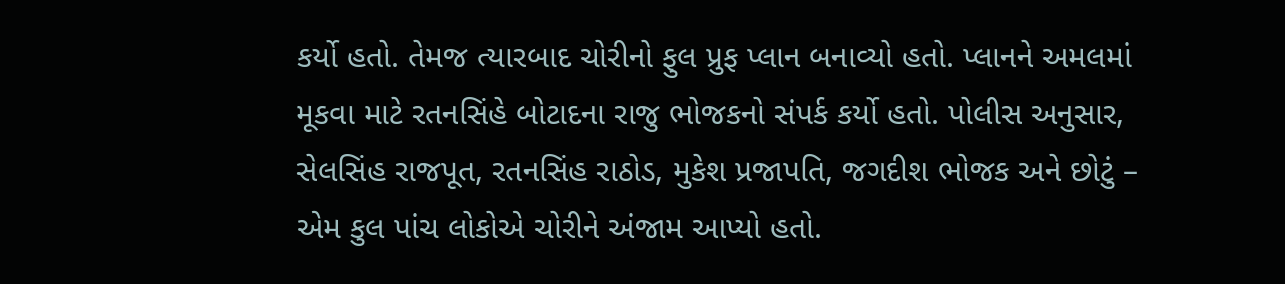કર્યો હતો. તેમજ ત્યારબાદ ચોરીનો ફુલ પ્રુફ પ્લાન બનાવ્યો હતો. પ્લાનને અમલમાં મૂકવા માટે રતનસિંહે બોટાદના રાજુ ભોજકનો સંપર્ક કર્યો હતો. પોલીસ અનુસાર, સેલસિંહ રાજપૂત, રતનસિંહ રાઠોડ, મુકેશ પ્રજાપતિ, જગદીશ ભોજક અને છોટું – એમ કુલ પાંચ લોકોએ ચોરીને અંજામ આપ્યો હતો.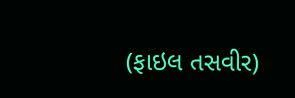(ફાઇલ તસવીર)